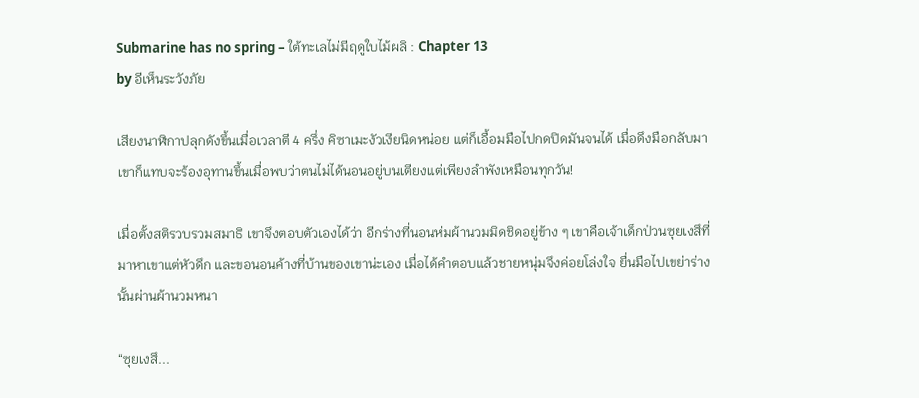Submarine has no spring – ใต้ทะเลไม่มีฤดูใบไม้ผลิ : Chapter 13
by อีเห็นระวังภัย

เสียงนาฬิกาปลุกดังขึ้นเมื่อเวลาตี 4 ครึ่ง คิซาเมะงัวเงียนิดหน่อย แต่ก็เอื้อมมือไปกดปิดมันจนได้ เมื่อดึงมือกลับมา เขาก็แทบจะร้องอุทานขึ้นเมื่อพบว่าตนไม่ได้นอนอยู่บนเตียงแต่เพียงลำพังเหมือนทุกวัน!

เมื่อตั้งสติรวบรวมสมาธิ เขาจึงตอบตัวเองได้ว่า อีกร่างที่นอนห่มผ้านวมมิดชิดอยู่ข้าง ๆ เขาคือเจ้าเด็กป่วนซุยเงสึที่มาหาเขาแต่หัวดึก และขอนอนค้างที่บ้านของเขาน่ะเอง เมื่อได้คำตอบแล้วชายหนุ่มจึงค่อยโล่งใจ ยื่นมือไปเขย่าร่างนั้นผ่านผ้านวมหนา

“ซุยเงสึ...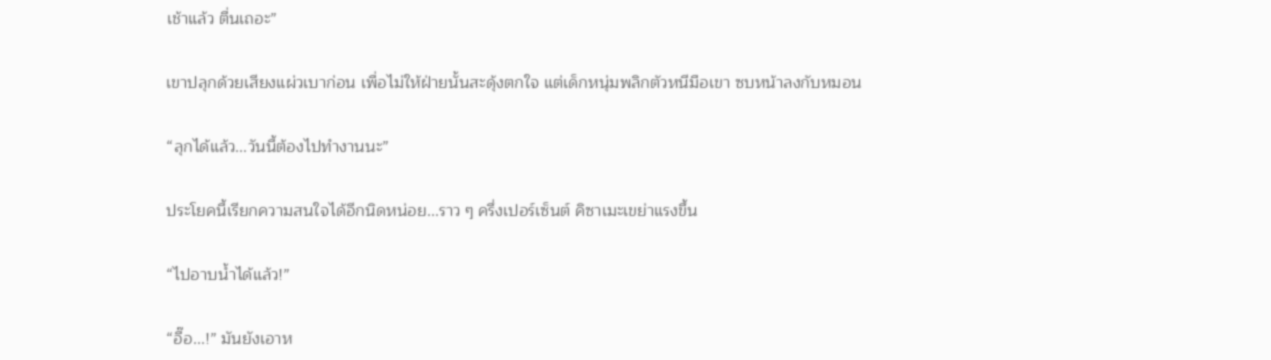เช้าแล้ว ตื่นเถอะ”

เขาปลุกด้วยเสียงแผ่วเบาก่อน เพื่อไม่ให้ฝ่ายนั้นสะดุ้งตกใจ แต่เด็กหนุ่มพลิกตัวหนีมือเขา ซบหน้าลงกับหมอน

“ลุกได้แล้ว...วันนี้ต้องไปทำงานนะ”

ประโยคนี้เรียกความสนใจได้อีกนิดหน่อย...ราว ๆ ครึ่งเปอร์เซ็นต์ คิซาเมะเขย่าแรงขึ้น

“ไปอาบน้ำได้แล้ว!”

“อื๊อ...!” มันยังเอาห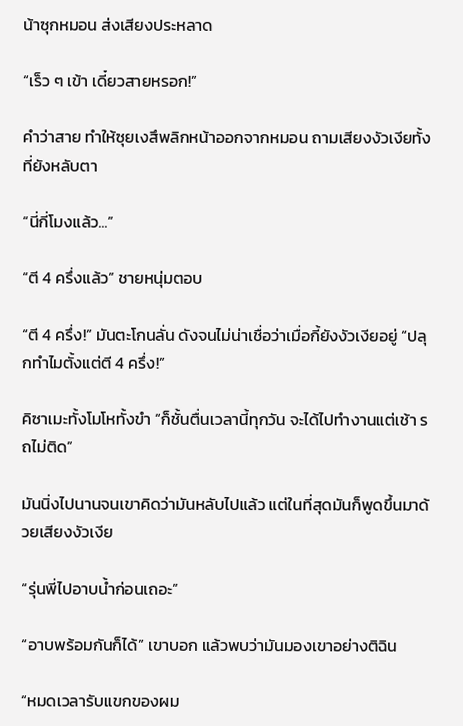น้าซุกหมอน ส่งเสียงประหลาด

“เร็ว ๆ เข้า เดี๋ยวสายหรอก!”

คำว่าสาย ทำให้ซุยเงสึพลิกหน้าออกจากหมอน ถามเสียงงัวเงียทั้งที่ยังหลับตา

“นี่กี่โมงแล้ว...”

“ตี 4 ครึ่งแล้ว” ชายหนุ่มตอบ

“ตี 4 ครึ่ง!” มันตะโกนลั่น ดังจนไม่น่าเชื่อว่าเมื่อกี้ยังงัวเงียอยู่ “ปลุกทำไมตั้งแต่ตี 4 ครึ่ง!”

คิซาเมะทั้งโมโหทั้งขำ “ก็ชั้นตื่นเวลานี้ทุกวัน จะได้ไปทำงานแต่เช้า รถไม่ติด”

มันนิ่งไปนานจนเขาคิดว่ามันหลับไปแล้ว แต่ในที่สุดมันก็พูดขึ้นมาด้วยเสียงงัวเงีย

“รุ่นพี่ไปอาบน้ำก่อนเถอะ”

“อาบพร้อมกันก็ได้” เขาบอก แล้วพบว่ามันมองเขาอย่างติฉิน

“หมดเวลารับแขกของผม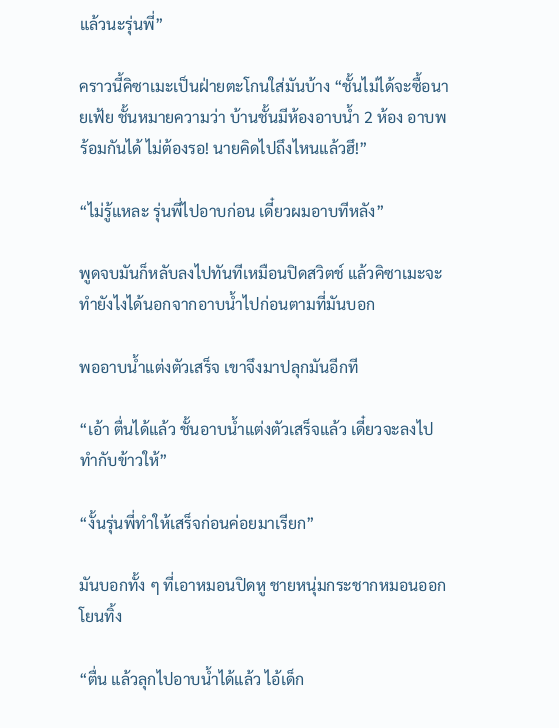แล้วนะรุ่นพี่”

คราวนี้คิซาเมะเป็นฝ่ายตะโกนใส่มันบ้าง “ชั้นไม่ได้จะซื้อนายเฟ้ย ชั้นหมายความว่า บ้านชั้นมีห้องอาบน้ำ 2 ห้อง อาบพร้อมกันได้ ไม่ต้องรอ! นายคิดไปถึงไหนแล้วฮึ!”

“ไม่รู้แหละ รุ่นพี่ไปอาบก่อน เดี๋ยวผมอาบทีหลัง”

พูดจบมันก็หลับลงไปทันทีเหมือนปิดสวิตช์ แล้วคิซาเมะจะทำยังไงได้นอกจากอาบน้ำไปก่อนตามที่มันบอก

พออาบน้ำแต่งตัวเสร็จ เขาจึงมาปลุกมันอีกที

“เอ้า ตื่นได้แล้ว ชั้นอาบน้ำแต่งตัวเสร็จแล้ว เดี๋ยวจะลงไปทำกับข้าวให้”

“งั้นรุ่นพี่ทำให้เสร็จก่อนค่อยมาเรียก”

มันบอกทั้ง ๆ ที่เอาหมอนปิดหู ชายหนุ่มกระชากหมอนออกโยนทิ้ง

“ตื่น แล้วลุกไปอาบน้ำได้แล้ว ไอ้เด็ก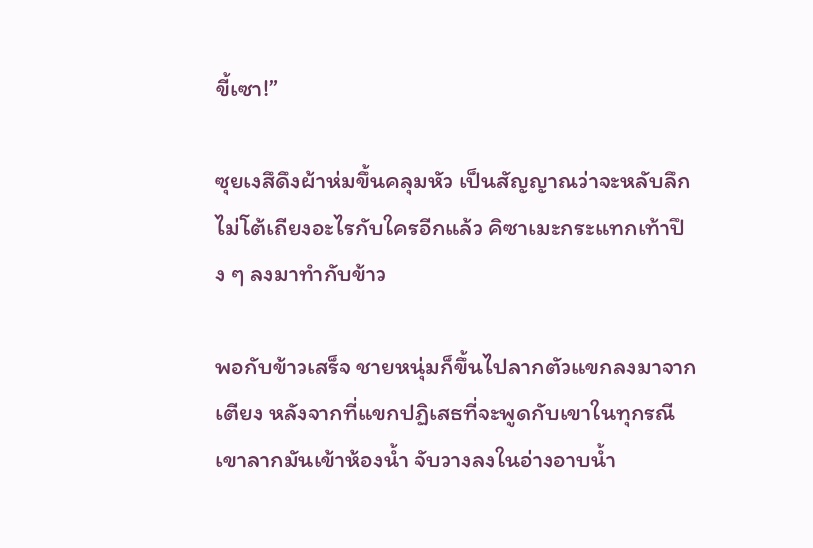ขี้เซา!”

ซุยเงสึดึงผ้าห่มขึ้นคลุมหัว เป็นสัญญาณว่าจะหลับลึกไม่โต้เถียงอะไรกับใครอีกแล้ว คิซาเมะกระแทกเท้าปึง ๆ ลงมาทำกับข้าว

พอกับข้าวเสร็จ ชายหนุ่มก็ขึ้นไปลากตัวแขกลงมาจากเตียง หลังจากที่แขกปฏิเสธที่จะพูดกับเขาในทุกรณี เขาลากมันเข้าห้องน้ำ จับวางลงในอ่างอาบน้ำ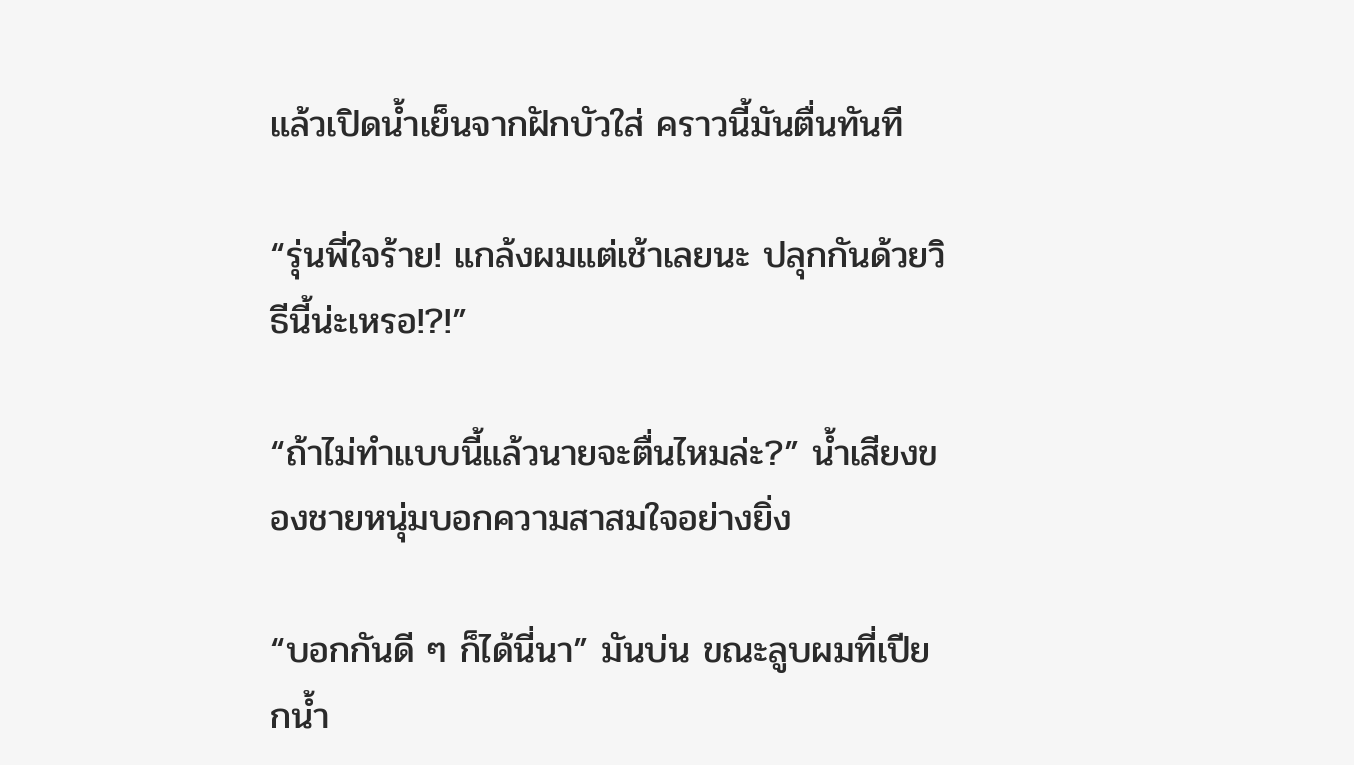แล้วเปิดน้ำเย็นจากฝักบัวใส่ คราวนี้มันตื่นทันที

“รุ่นพี่ใจร้าย! แกล้งผมแต่เช้าเลยนะ ปลุกกันด้วยวิธีนี้น่ะเหรอ!?!”

“ถ้าไม่ทำแบบนี้แล้วนายจะตื่นไหมล่ะ?” น้ำเสียงของชายหนุ่มบอกความสาสมใจอย่างยิ่ง

“บอกกันดี ๆ ก็ได้นี่นา” มันบ่น ขณะลูบผมที่เปียกน้ำ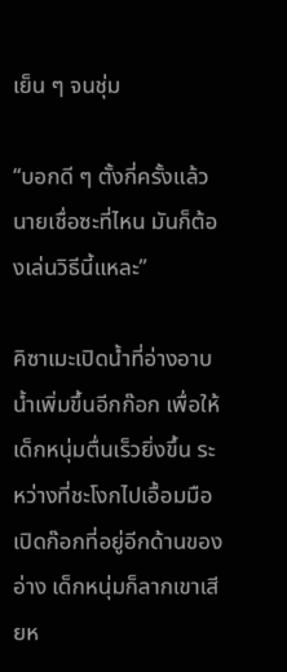เย็น ๆ จนชุ่ม

“บอกดี ๆ ตั้งกี่ครั้งแล้ว นายเชื่อซะที่ไหน มันก็ต้องเล่นวิธีนี้แหละ”

คิซาเมะเปิดน้ำที่อ่างอาบน้ำเพิ่มขึ้นอีกก๊อก เพื่อให้เด็กหนุ่มตื่นเร็วยิ่งขึ้น ระหว่างที่ชะโงกไปเอื้อมมือเปิดก๊อกที่อยู่อีกด้านของอ่าง เด็กหนุ่มก็ลากเขาเสียห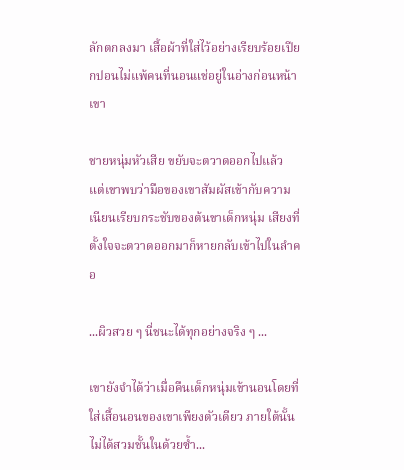ลักตกลงมา เสื้อผ้าที่ใส่ไว้อย่างเรียบร้อยเปียกปอนไม่แพ้คนที่นอนแช่อยู่ในอ่างก่อนหน้าเขา

ชายหนุ่มหัวเสีย ขยับจะตวาดออกไปแล้ว แต่เขาพบว่ามือของเขาสัมผัสเข้ากับความเนียนเรียบกระชับของต้นขาเด็กหนุ่ม เสียงที่ตั้งใจจะตวาดออกมาก็หายกลับเข้าไปในลำคอ

...ผิวสวย ๆ นี่ชนะได้ทุกอย่างจริง ๆ ...

เขายังจำได้ว่าเมื่อคืนเด็กหนุ่มเข้านอนโดยที่ใส่เสื้อนอนของเขาเพียงตัวเดียว ภายใต้นั้นไม่ได้สวมชั้นในด้วยซ้ำ...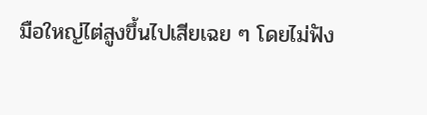มือใหญ่ไต่สูงขึ้นไปเสียเฉย ๆ โดยไม่ฟัง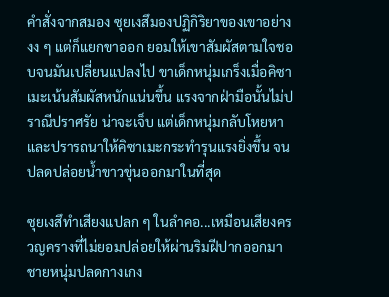คำสั่งจากสมอง ซุยเงสึมองปฏิกิริยาของเขาอย่างงง ๆ แต่ก็แยกขาออก ยอมให้เขาสัมผัสตามใจชอบจนมันเปลี่ยนแปลงไป ขาเด็กหนุ่มเกร็งเมื่อคิซาเมะเน้นสัมผัสหนักแน่นขึ้น แรงจากฝ่ามือนั้นไม่ปราณีปราศรัย น่าจะเจ็บ แต่เด็กหนุ่มกลับโหยหา และปรารถนาให้คิซาเมะกระทำรุนแรงยิ่งขึ้น จนปลดปล่อยน้ำขาวขุ่นออกมาในที่สุด

ซุยเงสึทำเสียงแปลก ๆ ในลำคอ...เหมือนเสียงครวญครางที่ไม่ยอมปล่อยให้ผ่านริมฝีปากออกมา ชายหนุ่มปลดกางเกง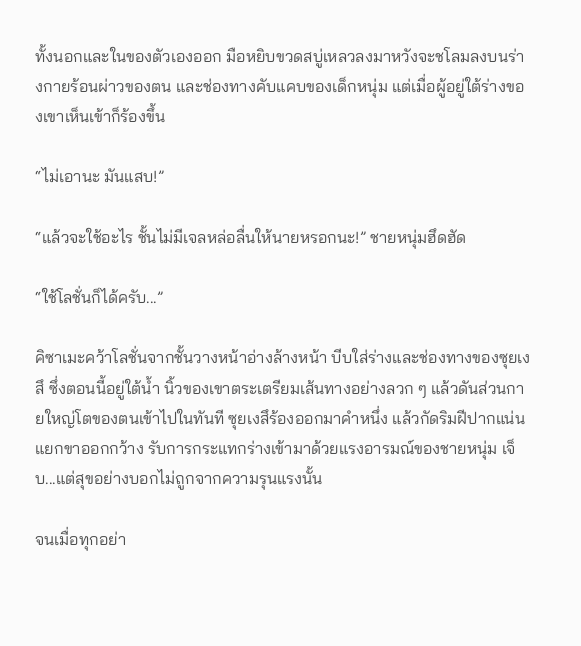ทั้งนอกและในของตัวเองออก มือหยิบขวดสบู่เหลวลงมาหวังจะชโลมลงบนร่างกายร้อนผ่าวของตน และช่องทางคับแคบของเด็กหนุ่ม แต่เมื่อผู้อยู่ใต้ร่างของเขาเห็นเข้าก็ร้องขึ้น

“ไม่เอานะ มันแสบ!”

“แล้วจะใช้อะไร ชั้นไม่มีเจลหล่อลื่นให้นายหรอกนะ!” ชายหนุ่มฮึดฮัด

“ใช้โลชั่นก็ได้ครับ...”

คิซาเมะคว้าโลชั่นจากชั้นวางหน้าอ่างล้างหน้า บีบใส่ร่างและช่องทางของซุยเงสึ ซึ่งตอนนี้อยู่ใต้น้ำ นิ้วของเขาตระเตรียมเส้นทางอย่างลวก ๆ แล้วดันส่วนกายใหญ่โตของตนเข้าไปในทันที ซุยเงสึร้องออกมาคำหนึ่ง แล้วกัดริมฝีปากแน่น แยกขาออกกว้าง รับการกระแทกร่างเข้ามาด้วยแรงอารมณ์ของชายหนุ่ม เจ็บ...แต่สุขอย่างบอกไม่ถูกจากความรุนแรงนั้น

จนเมื่อทุกอย่า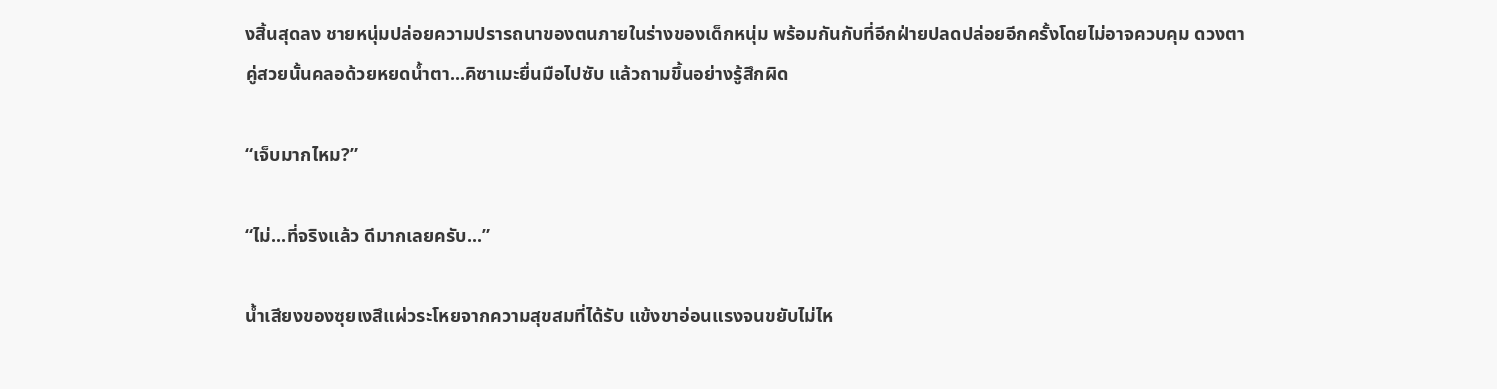งสิ้นสุดลง ชายหนุ่มปล่อยความปรารถนาของตนภายในร่างของเด็กหนุ่ม พร้อมกันกับที่อีกฝ่ายปลดปล่อยอีกครั้งโดยไม่อาจควบคุม ดวงตาคู่สวยนั้นคลอด้วยหยดน้ำตา...คิซาเมะยื่นมือไปซับ แล้วถามขึ้นอย่างรู้สึกผิด

“เจ็บมากไหม?”

“ไม่...ที่จริงแล้ว ดีมากเลยครับ...”

น้ำเสียงของซุยเงสึแผ่วระโหยจากความสุขสมที่ได้รับ แข้งขาอ่อนแรงจนขยับไม่ไห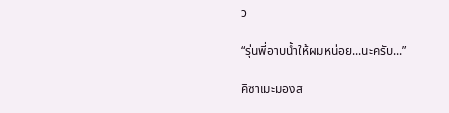ว

“รุ่นพี่อาบน้ำให้ผมหน่อย...นะครับ...”

คิซาเมะมองส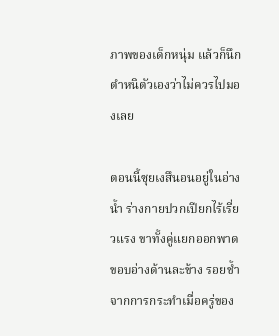ภาพของเด็กหนุ่ม แล้วก็นึกตำหนิตัวเองว่าไม่ควรไปมองเลย

ตอนนี้ซุยเงสึนอนอยู่ในอ่างน้ำ ร่างกายปวกเปียกไร้เรี่ยวแรง ขาทั้งคู่แยกออกพาดขอบอ่างด้านละข้าง รอยช้ำจากการกระทำเมื่อครู่ของ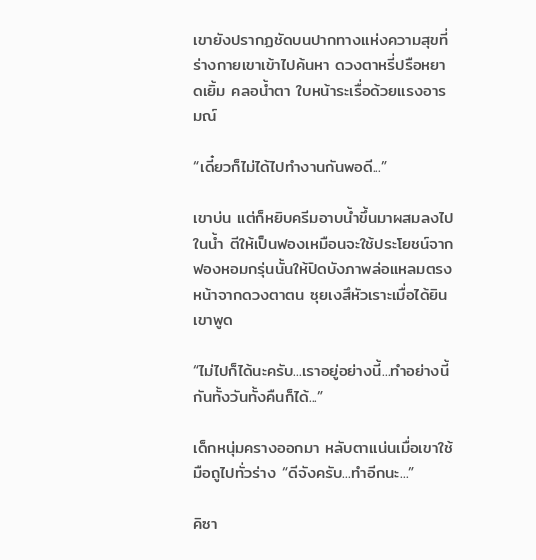เขายังปรากฏชัดบนปากทางแห่งความสุขที่ร่างกายเขาเข้าไปค้นหา ดวงตาหรี่ปรือหยาดเยิ้ม คลอน้ำตา ใบหน้าระเรื่อด้วยแรงอารมณ์

“เดี๋ยวก็ไม่ได้ไปทำงานกันพอดี...”

เขาบ่น แต่ก็หยิบครีมอาบน้ำขึ้นมาผสมลงไปในน้ำ ตีให้เป็นฟองเหมือนจะใช้ประโยชน์จากฟองหอมกรุ่นนั้นให้ปิดบังภาพล่อแหลมตรงหน้าจากดวงตาตน ซุยเงสึหัวเราะเมื่อได้ยินเขาพูด

“ไม่ไปก็ได้นะครับ...เราอยู่อย่างนี้...ทำอย่างนี้กันทั้งวันทั้งคืนก็ได้...”

เด็กหนุ่มครางออกมา หลับตาแน่นเมื่อเขาใช้มือถูไปทั่วร่าง “ดีจังครับ...ทำอีกนะ...”

คิซา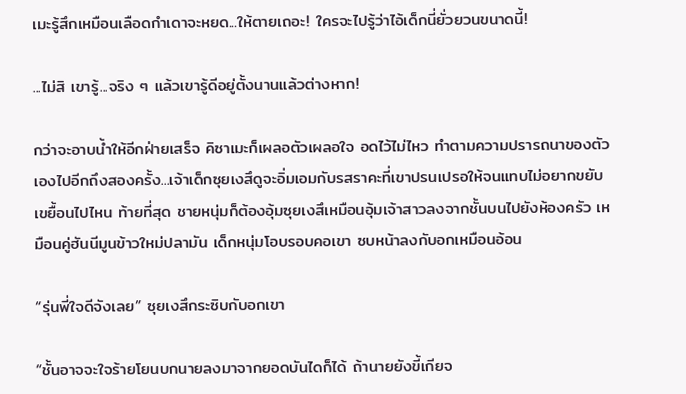เมะรู้สึกเหมือนเลือดกำเดาจะหยด...ให้ตายเถอะ! ใครจะไปรู้ว่าไอ้เด็กนี่ยั่วยวนขนาดนี้!

...ไม่สิ เขารู้...จริง ๆ แล้วเขารู้ดีอยู่ตั้งนานแล้วต่างหาก!

กว่าจะอาบน้ำให้อีกฝ่ายเสร็จ คิซาเมะก็เผลอตัวเผลอใจ อดไว้ไม่ไหว ทำตามความปรารถนาของตัวเองไปอีกถึงสองครั้ง...เจ้าเด็กซุยเงสึดูจะอิ่มเอมกับรสราคะที่เขาปรนเปรอให้จนแทบไม่อยากขยับเขยื้อนไปไหน ท้ายที่สุด ชายหนุ่มก็ต้องอุ้มซุยเงสึเหมือนอุ้มเจ้าสาวลงจากชั้นบนไปยังห้องครัว เหมือนคู่ฮันนีมูนข้าวใหม่ปลามัน เด็กหนุ่มโอบรอบคอเขา ซบหน้าลงกับอกเหมือนอ้อน

“รุ่นพี่ใจดีจังเลย” ซุยเงสึกระซิบกับอกเขา

“ชั้นอาจจะใจร้ายโยนบกนายลงมาจากยอดบันไดก็ได้ ถ้านายยังขี้เกียจ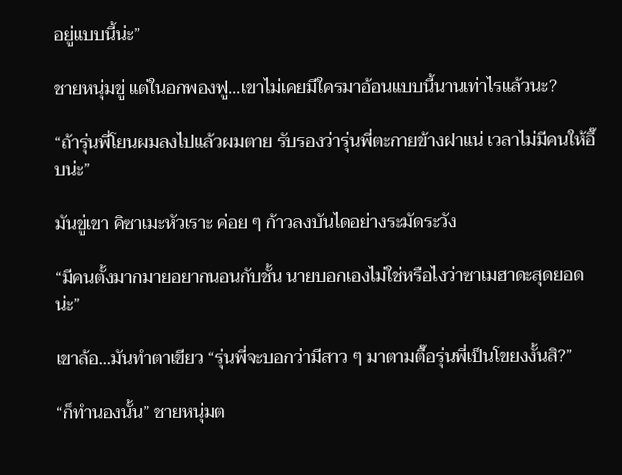อยู่แบบนี้น่ะ”

ชายหนุ่มขู่ แต่ในอกพองฟู...เขาไม่เคยมีใครมาอ้อนแบบนี้นานเท่าไรแล้วนะ?

“ถ้ารุ่นพี่โยนผมลงไปแล้วผมตาย รับรองว่ารุ่นพี่ตะกายข้างฝาแน่ เวลาไม่มีคนให้อึ๊บน่ะ”

มันขู่เขา คิซาเมะหัวเราะ ค่อย ๆ ก้าวลงบันไดอย่างระมัดระวัง

“มีคนตั้งมากมายอยากนอนกับชั้น นายบอกเองไม่ใช่หรือไงว่าซาเมฮาดะสุดยอดน่ะ”

เขาล้อ...มันทำตาเขียว “รุ่นพี่จะบอกว่ามีสาว ๆ มาตามตื๊อรุ่นพี่เป็นโขยงงั้นสิ?”

“ก็ทำนองนั้น” ชายหนุ่มต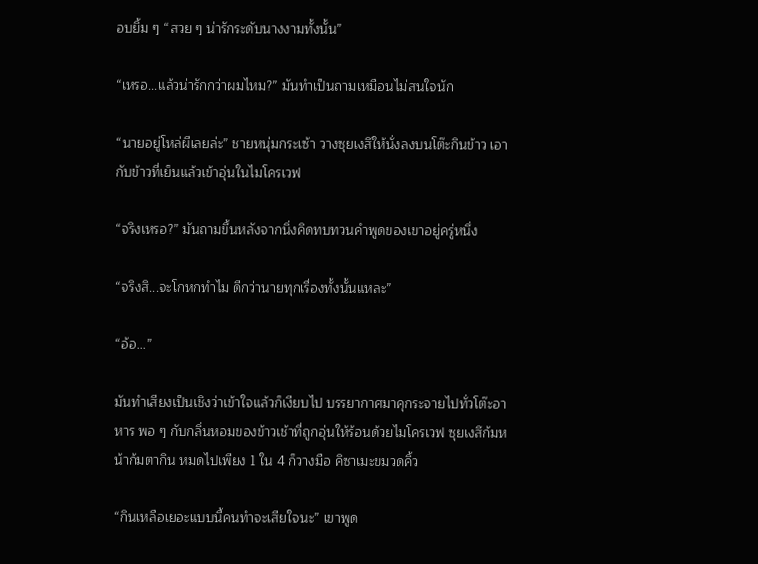อบยิ้ม ๆ “สวย ๆ น่ารักระดับนางงามทั้งนั้น”

“เหรอ...แล้วน่ารักกว่าผมไหม?” มันทำเป็นถามเหมือนไม่สนใจนัก

“นายอยู่โหล่ผีเลยล่ะ” ชายหนุ่มกระเซ้า วางซุยเงสึให้นั่งลงบนโต๊ะกินข้าว เอากับข้าวที่เย็นแล้วเข้าอุ่นในไมโครเวฟ

“จริงเหรอ?” มันถามขึ้นหลังจากนิ่งคิดทบทวนคำพูดของเขาอยู่ครู่หนึ่ง

“จริงสิ...จะโกหกทำไม ดีกว่านายทุกเรื่องทั้งนั้นแหละ”

“อ้อ...”

มันทำเสียงเป็นเชิงว่าเข้าใจแล้วก็เงียบไป บรรยากาศมาคุกระจายไปทั่วโต๊ะอาหาร พอ ๆ กับกลิ่นหอมของข้าวเช้าที่ถูกอุ่นให้ร้อนด้วยไมโครเวฟ ซุยเงสึก้มหน้าก้มตากิน หมดไปเพียง 1 ใน 4 ก็วางมือ คิซาเมะขมวดคิ้ว

“กินเหลือเยอะแบบนี้คนทำจะเสียใจนะ” เขาพูด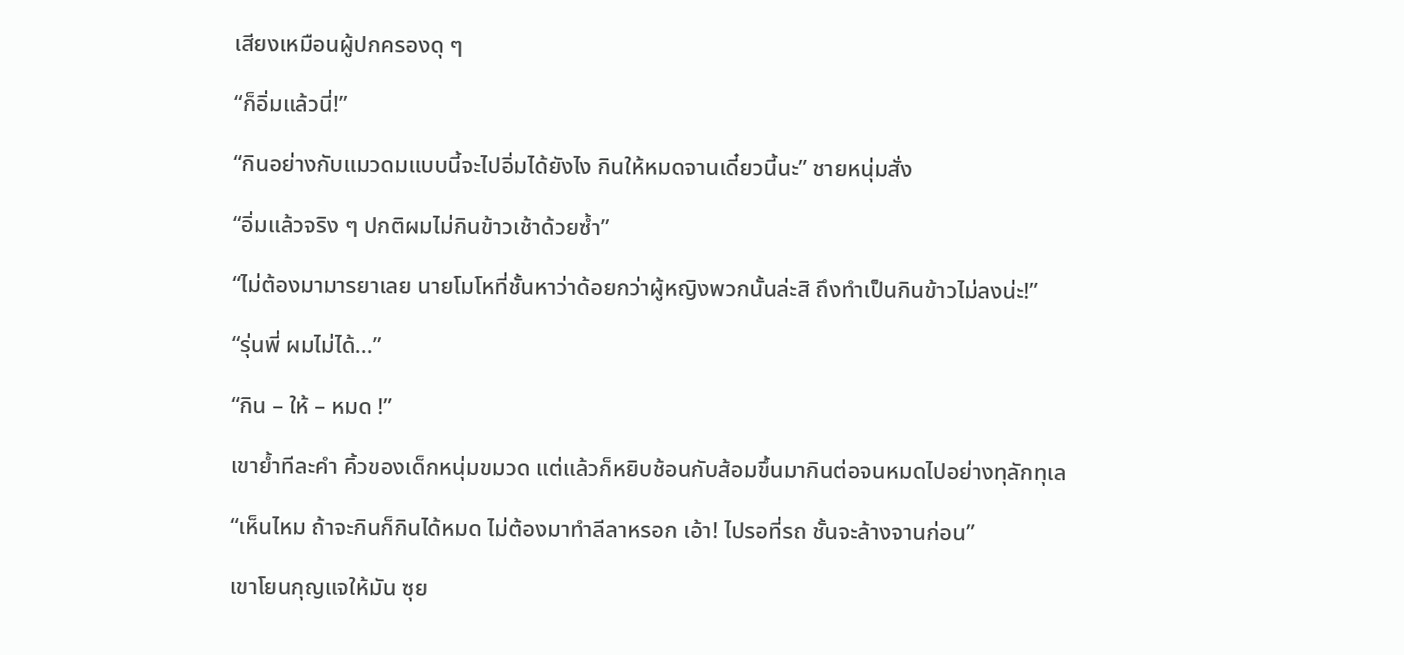เสียงเหมือนผู้ปกครองดุ ๆ

“ก็อิ่มแล้วนี่!”

“กินอย่างกับแมวดมแบบนี้จะไปอิ่มได้ยังไง กินให้หมดจานเดี๋ยวนี้นะ” ชายหนุ่มสั่ง

“อิ่มแล้วจริง ๆ ปกติผมไม่กินข้าวเช้าด้วยซ้ำ”

“ไม่ต้องมามารยาเลย นายโมโหที่ชั้นหาว่าด้อยกว่าผู้หญิงพวกนั้นล่ะสิ ถึงทำเป็นกินข้าวไม่ลงน่ะ!”

“รุ่นพี่ ผมไม่ได้...”

“กิน – ให้ – หมด !”

เขาย้ำทีละคำ คิ้วของเด็กหนุ่มขมวด แต่แล้วก็หยิบช้อนกับส้อมขึ้นมากินต่อจนหมดไปอย่างทุลักทุเล

“เห็นไหม ถ้าจะกินก็กินได้หมด ไม่ต้องมาทำลีลาหรอก เอ้า! ไปรอที่รถ ชั้นจะล้างจานก่อน”

เขาโยนกุญแจให้มัน ซุย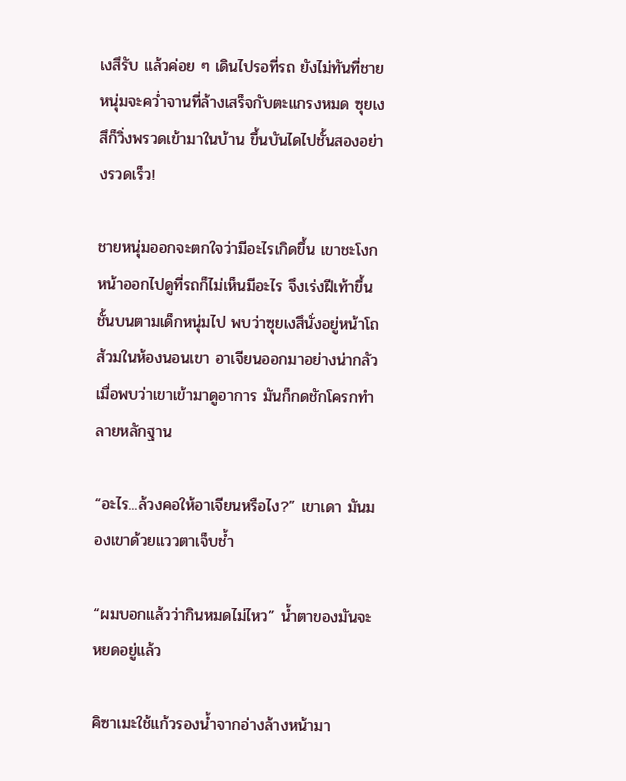เงสึรับ แล้วค่อย ๆ เดินไปรอที่รถ ยังไม่ทันที่ชายหนุ่มจะคว่ำจานที่ล้างเสร็จกับตะแกรงหมด ซุยเงสึก็วิ่งพรวดเข้ามาในบ้าน ขึ้นบันไดไปชั้นสองอย่างรวดเร็ว!

ชายหนุ่มออกจะตกใจว่ามีอะไรเกิดขึ้น เขาชะโงกหน้าออกไปดูที่รถก็ไม่เห็นมีอะไร จึงเร่งฝีเท้าขึ้นชั้นบนตามเด็กหนุ่มไป พบว่าซุยเงสึนั่งอยู่หน้าโถส้วมในห้องนอนเขา อาเจียนออกมาอย่างน่ากลัว เมื่อพบว่าเขาเข้ามาดูอาการ มันก็กดชักโครกทำลายหลักฐาน

“อะไร...ล้วงคอให้อาเจียนหรือไง?” เขาเดา มันมองเขาด้วยแววตาเจ็บช้ำ

“ผมบอกแล้วว่ากินหมดไม่ไหว” น้ำตาของมันจะหยดอยู่แล้ว

คิซาเมะใช้แก้วรองน้ำจากอ่างล้างหน้ามา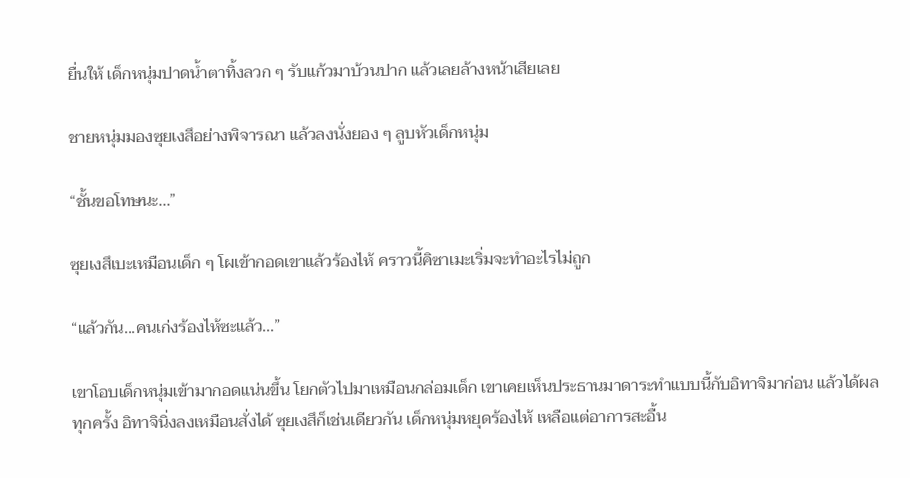ยื่นให้ เด็กหนุ่มปาดน้ำตาทิ้งลวก ๆ รับแก้วมาบ้วนปาก แล้วเลยล้างหน้าเสียเลย

ชายหนุ่มมองซุยเงสึอย่างพิจารณา แล้วลงนั่งยอง ๆ ลูบหัวเด็กหนุ่ม

“ชั้นขอโทษนะ...”

ซุยเงสึเบะเหมือนเด็ก ๆ โผเข้ากอดเขาแล้วร้องไห้ คราวนี้คิซาเมะเริ่มจะทำอะไรไม่ถูก

“แล้วกัน...คนเก่งร้องไห้ซะแล้ว...”

เขาโอบเด็กหนุ่มเข้ามากอดแน่นขึ้น โยกตัวไปมาเหมือนกล่อมเด็ก เขาเคยเห็นประธานมาดาระทำแบบนี้กับอิทาจิมาก่อน แล้วได้ผลทุกครั้ง อิทาจินิ่งลงเหมือนสั่งได้ ซุยเงสึก็เช่นเดียวกัน เด็กหนุ่มหยุดร้องไห้ เหลือแต่อาการสะอื้น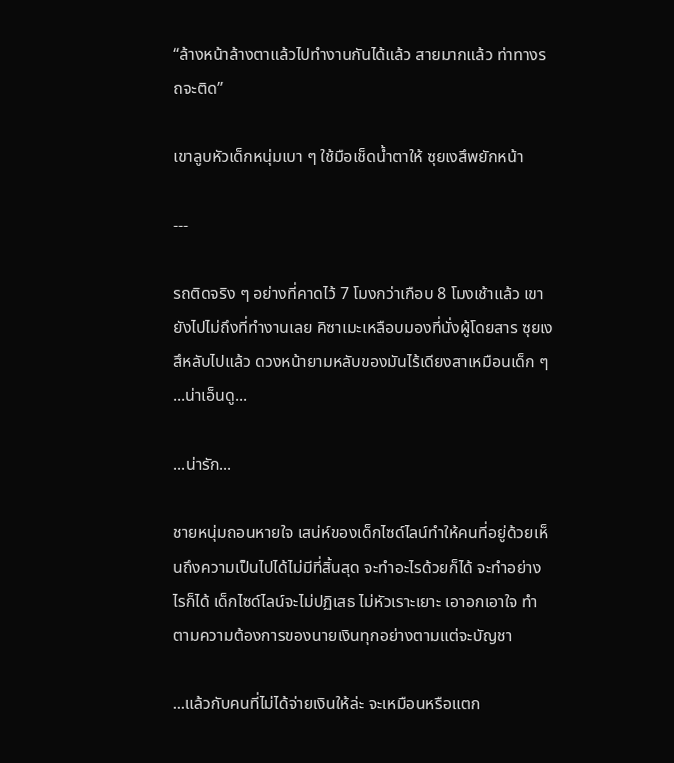“ล้างหน้าล้างตาแล้วไปทำงานกันได้แล้ว สายมากแล้ว ท่าทางรถจะติด”

เขาลูบหัวเด็กหนุ่มเบา ๆ ใช้มือเช็ดน้ำตาให้ ซุยเงสึพยักหน้า

---

รถติดจริง ๆ อย่างที่คาดไว้ 7 โมงกว่าเกือบ 8 โมงเช้าแล้ว เขายังไปไม่ถึงที่ทำงานเลย คิซาเมะเหลือบมองที่นั่งผู้โดยสาร ซุยเงสึหลับไปแล้ว ดวงหน้ายามหลับของมันไร้เดียงสาเหมือนเด็ก ๆ ...น่าเอ็นดู...

...น่ารัก...

ชายหนุ่มถอนหายใจ เสน่ห์ของเด็กไซด์ไลน์ทำให้คนที่อยู่ด้วยเห็นถึงความเป็นไปได้ไม่มีที่สิ้นสุด จะทำอะไรด้วยก็ได้ จะทำอย่างไรก็ได้ เด็กไซด์ไลน์จะไม่ปฏิเสธ ไม่หัวเราะเยาะ เอาอกเอาใจ ทำตามความต้องการของนายเงินทุกอย่างตามแต่จะบัญชา

...แล้วกับคนที่ไม่ได้จ่ายเงินให้ล่ะ จะเหมือนหรือแตก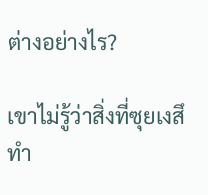ต่างอย่างไร?

เขาไม่รู้ว่าสิ่งที่ซุยเงสึทำ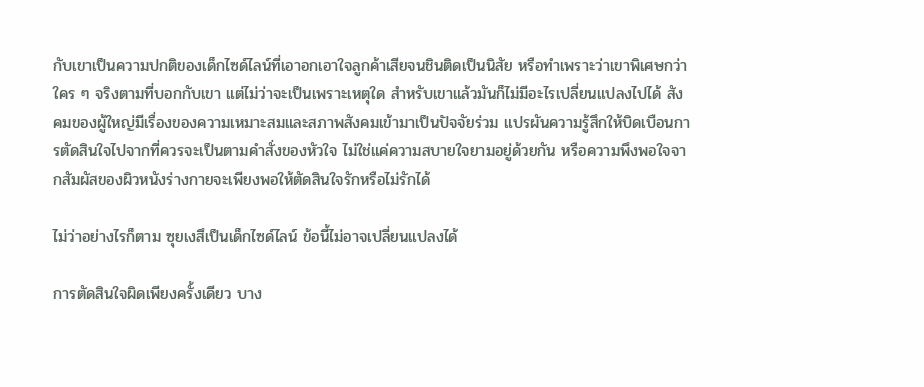กับเขาเป็นความปกติของเด็กไซด์ไลน์ที่เอาอกเอาใจลูกค้าเสียจนชินติดเป็นนิสัย หรือทำเพราะว่าเขาพิเศษกว่าใคร ๆ จริงตามที่บอกกับเขา แต่ไม่ว่าจะเป็นเพราะเหตุใด สำหรับเขาแล้วมันก็ไม่มีอะไรเปลี่ยนแปลงไปได้ สังคมของผู้ใหญ่มีเรื่องของความเหมาะสมและสภาพสังคมเข้ามาเป็นปัจจัยร่วม แปรผันความรู้สึกให้บิดเบือนการตัดสินใจไปจากที่ควรจะเป็นตามคำสั่งของหัวใจ ไม่ใช่แค่ความสบายใจยามอยู่ด้วยกัน หรือความพึงพอใจจากสัมผัสของผิวหนังร่างกายจะเพียงพอให้ตัดสินใจรักหรือไม่รักได้

ไม่ว่าอย่างไรก็ตาม ซุยเงสึเป็นเด็กไซด์ไลน์ ข้อนี้ไม่อาจเปลี่ยนแปลงได้

การตัดสินใจผิดเพียงครั้งเดียว บาง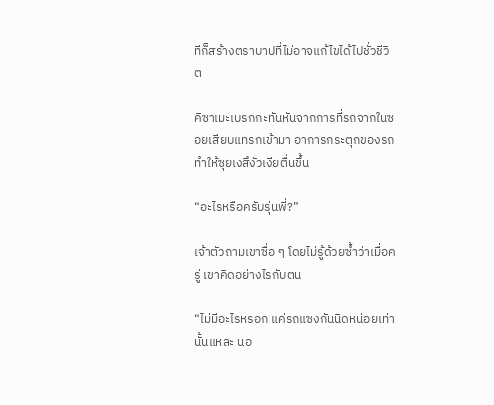ทีก็สร้างตราบาปที่ไม่อาจแก้ไขได้ไปชั่วชีวิต

คิซาเมะเบรกกะทันหันจากการที่รถจากในซอยเสียบแทรกเข้ามา อาการกระตุกของรถทำให้ซุยเงสึงัวเงียตื่นขึ้น

“อะไรหรือครับรุ่นพี่?”

เจ้าตัวถามเขาซื่อ ๆ โดยไม่รู้ด้วยซ้ำว่าเมื่อครู่ เขาคิดอย่างไรกับตน

“ไม่มีอะไรหรอก แค่รถแซงกันนิดหน่อยเท่านั้นแหละ นอ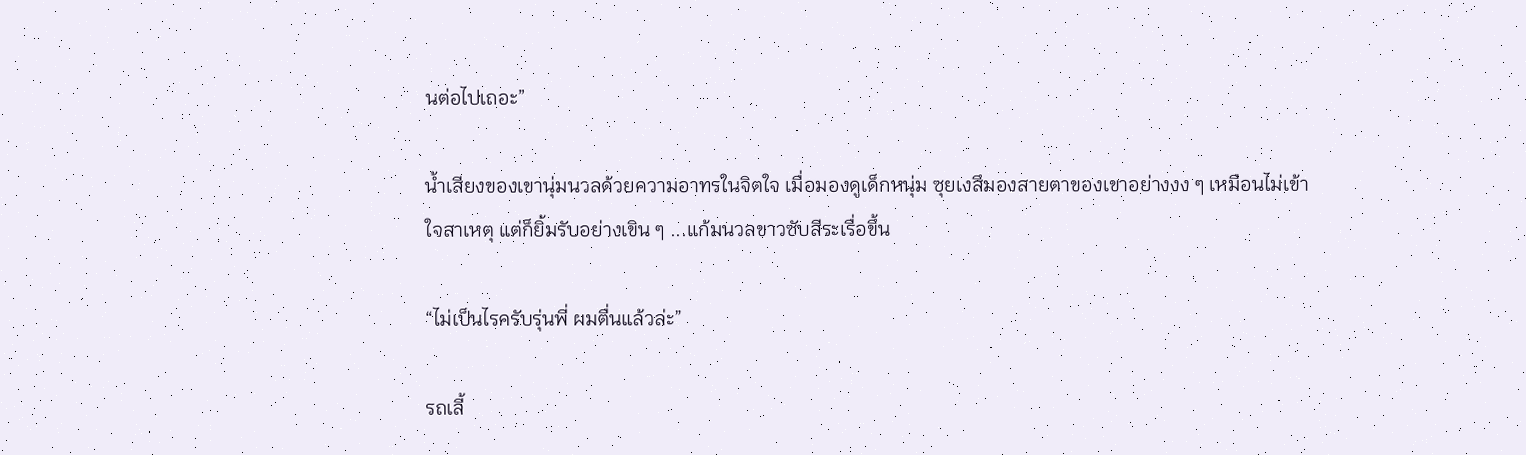นต่อไปเถอะ”

น้ำเสียงของเขานุ่มนวลด้วยความอาทรในจิตใจ เมื่อมองดูเด็กหนุ่ม ซุยเงสึมองสายตาของเขาอย่างงง ๆ เหมือนไม่เข้าใจสาเหตุ แต่ก็ยิ้มรับอย่างเขิน ๆ ...แก้มนวลขาวซับสีระเรื่อขึ้น

“ไม่เป็นไรครับรุ่นพี่ ผมตื่นแล้วล่ะ”

รถเลี้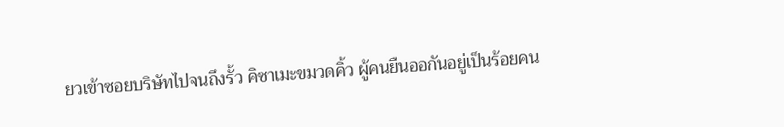ยวเข้าซอยบริษัทไปจนถึงรั้ว คิซาเมะขมวดคิ้ว ผู้คนยืนออกันอยู่เป็นร้อยคน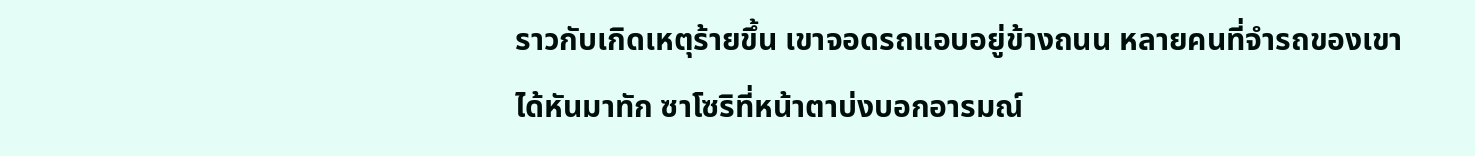ราวกับเกิดเหตุร้ายขึ้น เขาจอดรถแอบอยู่ข้างถนน หลายคนที่จำรถของเขาได้หันมาทัก ซาโซริที่หน้าตาบ่งบอกอารมณ์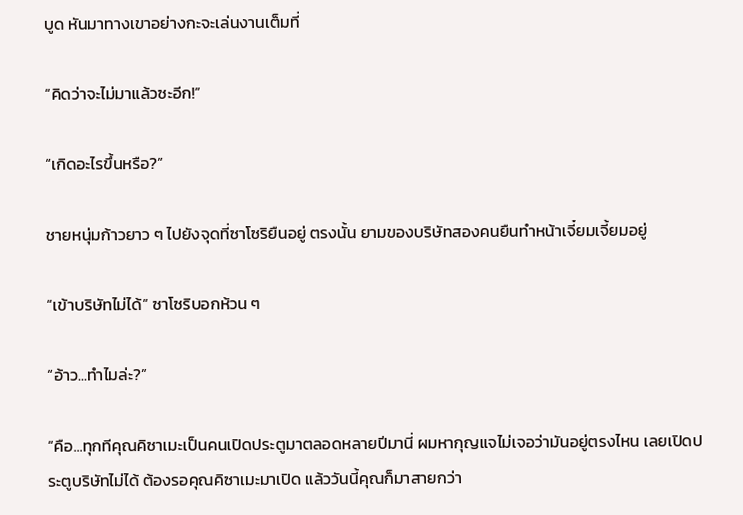บูด หันมาทางเขาอย่างกะจะเล่นงานเต็มที่

“คิดว่าจะไม่มาแล้วซะอีก!”

“เกิดอะไรขึ้นหรือ?”

ชายหนุ่มก้าวยาว ๆ ไปยังจุดที่ซาโซริยืนอยู่ ตรงนั้น ยามของบริษัทสองคนยืนทำหน้าเจี๋ยมเจี้ยมอยู่

“เข้าบริษัทไม่ได้” ซาโซริบอกห้วน ๆ

“อ้าว...ทำไมล่ะ?”

“คือ...ทุกทีคุณคิซาเมะเป็นคนเปิดประตูมาตลอดหลายปีมานี่ ผมหากุญแจไม่เจอว่ามันอยู่ตรงไหน เลยเปิดประตูบริษัทไม่ได้ ต้องรอคุณคิซาเมะมาเปิด แล้ววันนี้คุณก็มาสายกว่า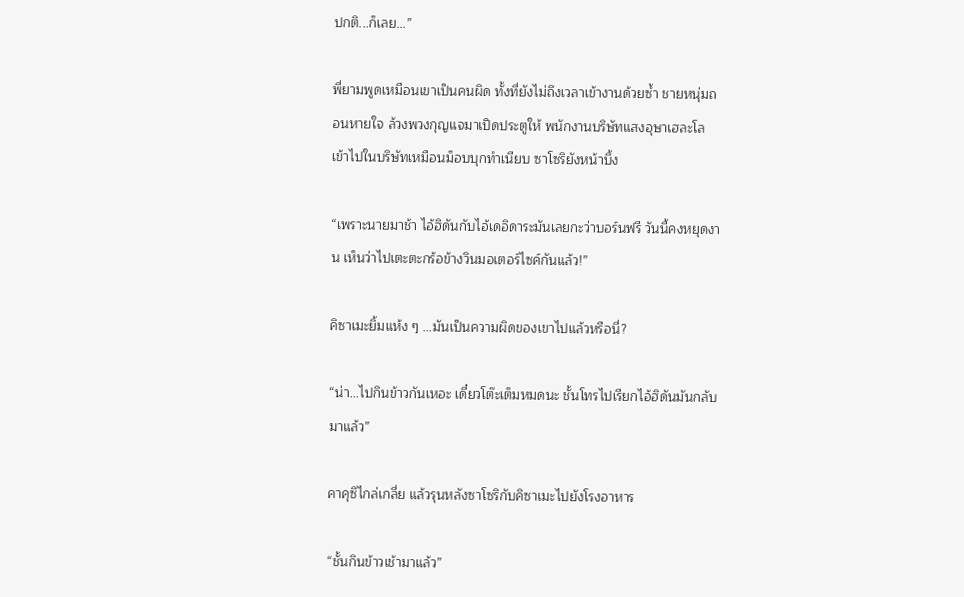ปกติ...ก็เลย...”

พี่ยามพูดเหมือนเขาเป็นคนผิด ทั้งที่ยังไม่ถึงเวลาเข้างานด้วยซ้ำ ชายหนุ่มถอนหายใจ ล้วงพวงกุญแจมาเปิดประตูให้ พนักงานบริษัทแสงอุษาเฮละโลเข้าไปในบริษัทเหมือนม็อบบุกทำเนียบ ซาโซริยังหน้าบึ้ง

“เพราะนายมาช้า ไอ้ฮิดันกับไอ้เดอิดาระมันเลยกะว่าบอร์นฟรี วันนี้คงหยุดงาน เห็นว่าไปเตะตะกร้อข้างวินมอเตอร์ไซค์กันแล้ว!”

คิซาเมะยิ้มแห้ง ๆ ...มันเป็นความผิดของเขาไปแล้วหรือนี่?

“น่า...ไปกินข้าวกันเหอะ เดี๋ยวโต๊ะเต็มหมดนะ ชั้นโทรไปเรียกไอ้ฮิดันมันกลับมาแล้ว”

คาคุซึไกล่เกลี่ย แล้วรุนหลังซาโซริกับคิซาเมะไปยังโรงอาหาร

“ชั้นกินข้าวเช้ามาแล้ว”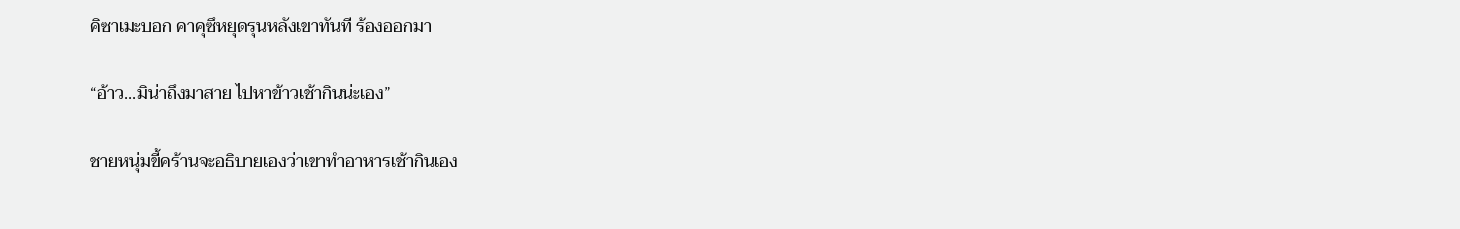คิซาเมะบอก คาคุซึหยุดรุนหลังเขาทันที ร้องออกมา

“อ้าว...มิน่าถึงมาสาย ไปหาข้าวเช้ากินน่ะเอง”

ชายหนุ่มขี้คร้านจะอธิบายเองว่าเขาทำอาหารเช้ากินเอง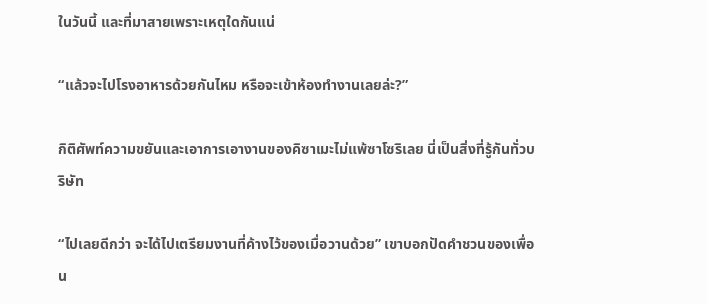ในวันนี้ และที่มาสายเพราะเหตุใดกันแน่

“แล้วจะไปโรงอาหารด้วยกันไหม หรือจะเข้าห้องทำงานเลยล่ะ?”

กิติศัพท์ความขยันและเอาการเอางานของคิซาเมะไม่แพ้ซาโซริเลย นี่เป็นสิ่งที่รู้กันทั่วบริษัท

“ไปเลยดีกว่า จะได้ไปเตรียมงานที่ค้างไว้ของเมื่อวานด้วย” เขาบอกปัดคำชวนของเพื่อน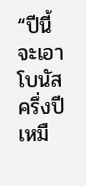“ปีนี้จะเอาโบนัสครึ่งปีเหมื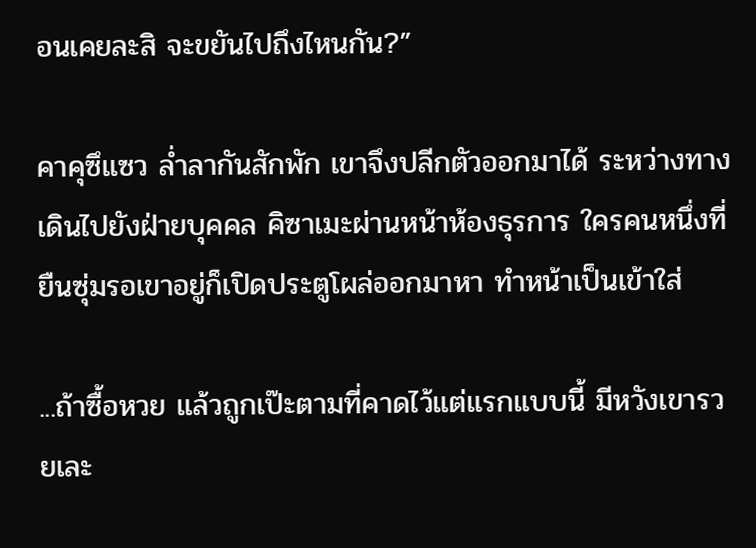อนเคยละสิ จะขยันไปถึงไหนกัน?”

คาคุซึแซว ล่ำลากันสักพัก เขาจึงปลีกตัวออกมาได้ ระหว่างทางเดินไปยังฝ่ายบุคคล คิซาเมะผ่านหน้าห้องธุรการ ใครคนหนึ่งที่ยืนซุ่มรอเขาอยู่ก็เปิดประตูโผล่ออกมาหา ทำหน้าเป็นเข้าใส่

...ถ้าซื้อหวย แล้วถูกเป๊ะตามที่คาดไว้แต่แรกแบบนี้ มีหวังเขารวยเละ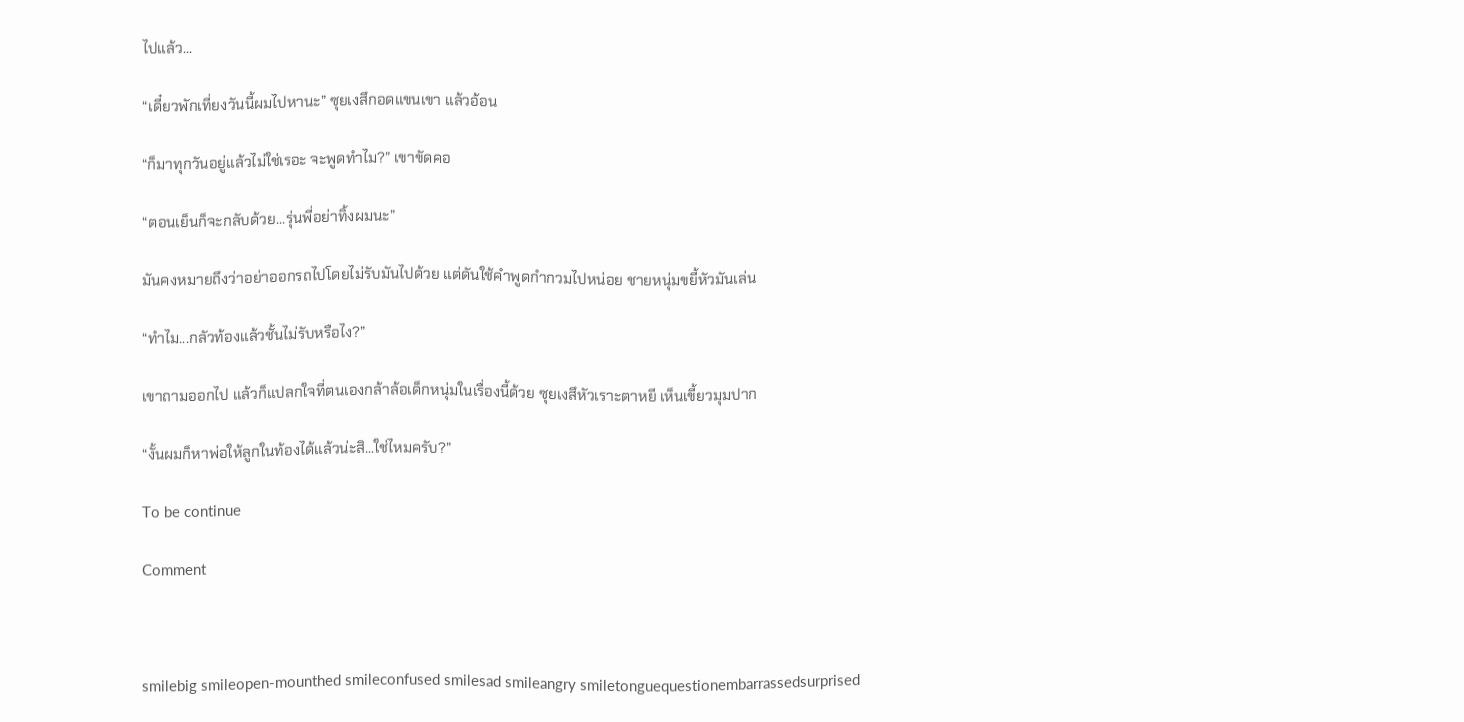ไปแล้ว...

“เดี๋ยวพักเที่ยงวันนี้ผมไปหานะ” ซุยเงสึกอดแขนเขา แล้วอ้อน

“ก็มาทุกวันอยู่แล้วไม่ใช่เรอะ จะพูดทำไม?” เขาขัดคอ

“ตอนเย็นก็จะกลับด้วย...รุ่นพี่อย่าทิ้งผมนะ”

มันคงหมายถึงว่าอย่าออกรถไปโดยไม่รับมันไปด้วย แต่ดันใช้คำพูดกำกวมไปหน่อย ชายหนุ่มขยี้หัวมันเล่น

“ทำไม...กลัวท้องแล้วชั้นไม่รับหรือไง?”

เขาถามออกไป แล้วก็แปลกใจที่ตนเองกล้าล้อเด็กหนุ่มในเรื่องนี้ด้วย ซุยเงสึหัวเราะตาหยี เห็นเขี้ยวมุมปาก

“งั้นผมก็หาพ่อให้ลูกในท้องได้แล้วน่ะสิ...ใช่ไหมครับ?”

To be continue

Comment



smilebig smileopen-mounthed smileconfused smilesad smileangry smiletonguequestionembarrassedsurprised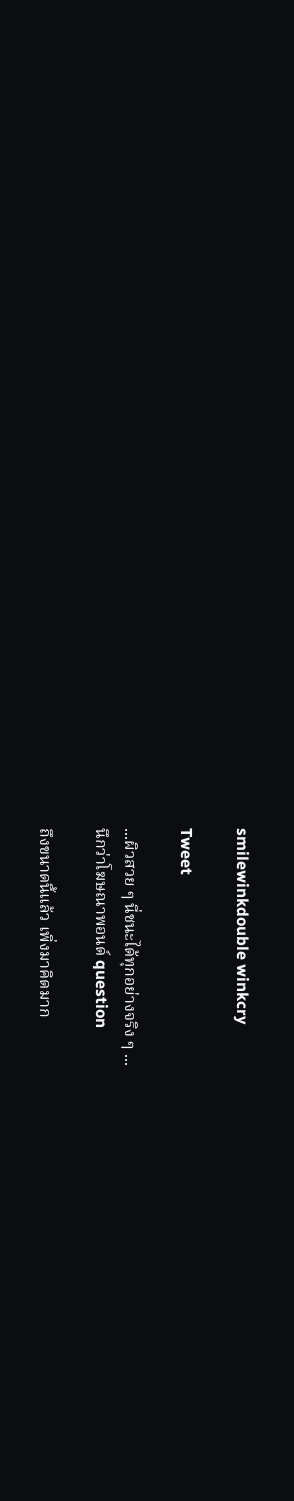smilewinkdouble winkcry

Tweet

...ผิวสวย ๆ นี่ชนะได้ทุกอย่างจริง ๆ ...
นึกว่าโฆษณาพอนด์ question

ถึงขนาดนี้แล้ว เพิ่งมาคิดมาก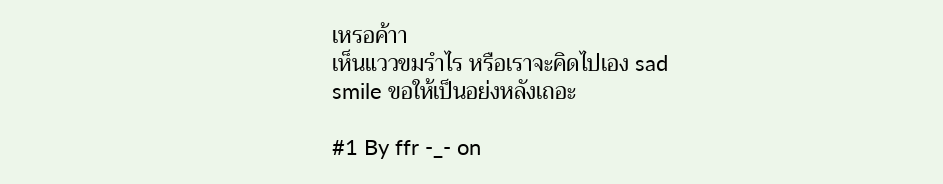เหรอค้าา
เห็นแววขมรำไร หรือเราจะคิดไปเอง sad smile ขอให้เป็นอย่งหลังเถอะ

#1 By ffr -_- on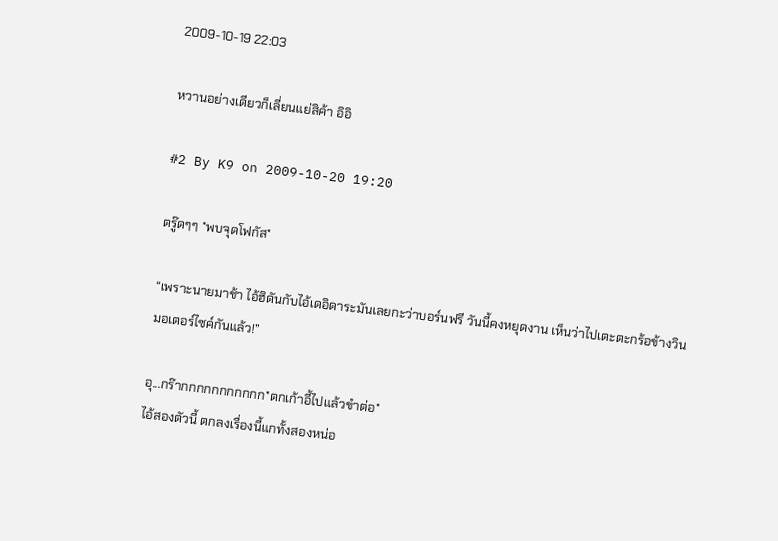2009-10-19 22:03

หวานอย่างเดียวก็เลี่ยนแย่สิค้า อิอิ

#2 By K9 on 2009-10-20 19:20

ตรู๊ดๆๆ *พบจุดโฟกัส*

“เพราะนายมาช้า ไอ้ฮิดันกับไอ้เดอิดาระมันเลยกะว่าบอร์นฟรี วันนี้คงหยุดงาน เห็นว่าไปเตะตะกร้อข้างวินมอเตอร์ไซค์กันแล้ว!”

อุ...กร๊ากกกกกกกกกกก*ตกเก้าอี้ไปแล้วขำต่อ*
ไอ้สองตัวนี้ ตกลงเรื่องนี้แกทั้งสองหน่อ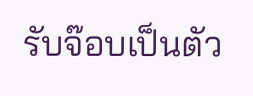รับจ๊อบเป็นตัว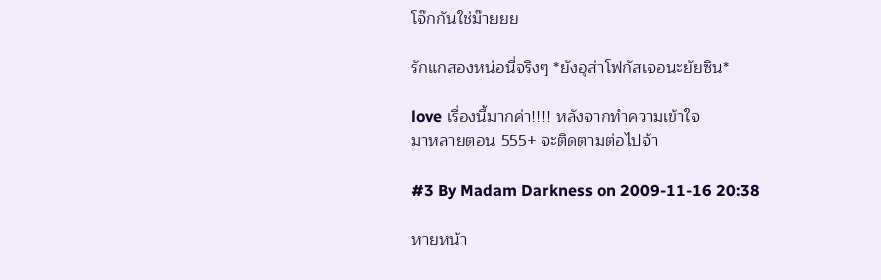โจ๊กกันใช่ม๊ายยย

รักแกสองหน่อนี่จริงๆ *ยังอุส่าโฟกัสเจอนะยัยซิน*

love เรื่องนี้มากค่า!!!! หลังจากทำความเข้าใจ
มาหลายตอน 555+ จะติดตามต่อไปจ้า

#3 By Madam Darkness on 2009-11-16 20:38

หายหน้า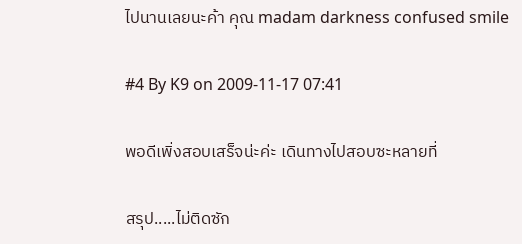ไปนานเลยนะค้า คุณ madam darkness confused smile

#4 By K9 on 2009-11-17 07:41

พอดีเพิ่งสอบเสร็จน่ะค่ะ เดินทางไปสอบซะหลายที่

สรุป.....ไม่ติดซัก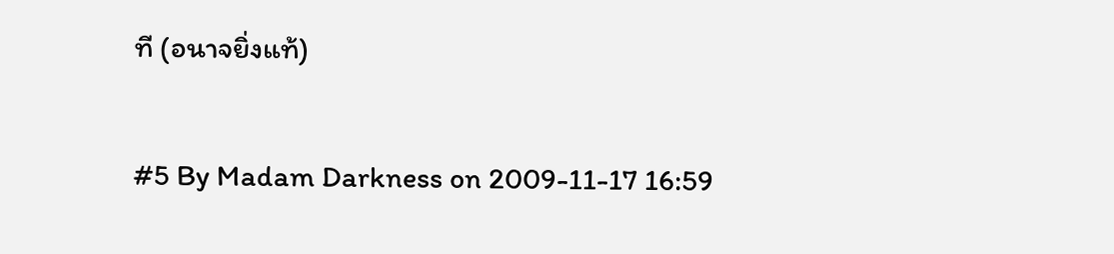ที (อนาจยิ่งแท้)

#5 By Madam Darkness on 2009-11-17 16:59